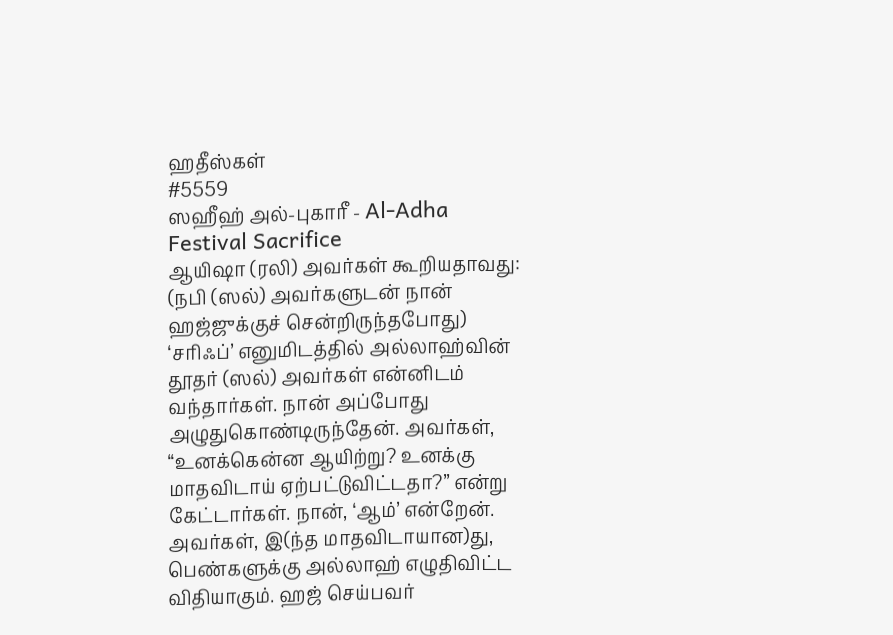ஹதீஸ்கள்
#5559
ஸஹீஹ் அல்-புகாரீ - Al-Adha Festival Sacrifice
ஆயிஷா (ரலி) அவர்கள் கூறியதாவது: (நபி (ஸல்) அவர்களுடன் நான் ஹஜ்ஜுக்குச் சென்றிருந்தபோது) ‘சரிஃப்’ எனுமிடத்தில் அல்லாஹ்வின் தூதர் (ஸல்) அவர்கள் என்னிடம் வந்தார்கள். நான் அப்போது அழுதுகொண்டிருந்தேன். அவர்கள், ‘‘உனக்கென்ன ஆயிற்று? உனக்கு மாதவிடாய் ஏற்பட்டுவிட்டதா?” என்று கேட்டார்கள். நான், ‘ஆம்’ என்றேன். அவர்கள், இ(ந்த மாதவிடாயான)து, பெண்களுக்கு அல்லாஹ் எழுதிவிட்ட விதியாகும். ஹஜ் செய்பவர்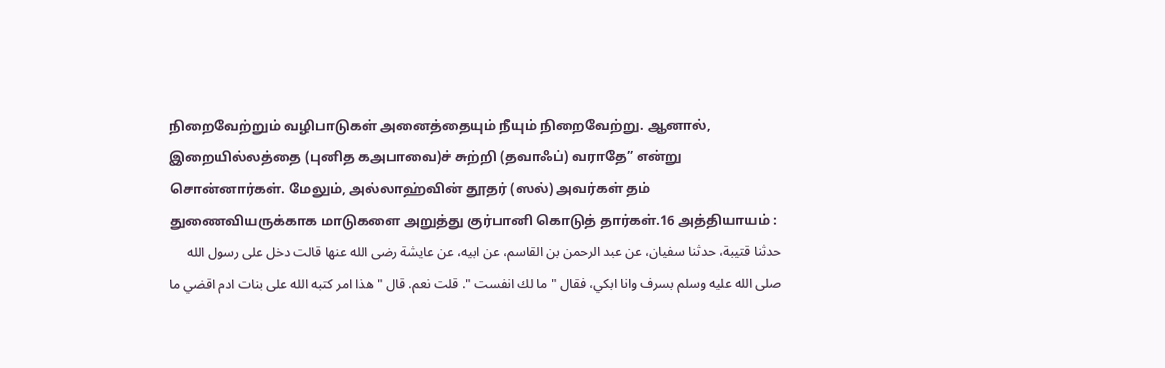நிறைவேற்றும் வழிபாடுகள் அனைத்தையும் நீயும் நிறைவேற்று. ஆனால், இறையில்லத்தை (புனித கஅபாவை)ச் சுற்றி (தவாஃப்) வராதே” என்று சொன்னார்கள். மேலும், அல்லாஹ்வின் தூதர் (ஸல்) அவர்கள் தம் துணைவியருக்காக மாடுகளை அறுத்து குர்பானி கொடுத் தார்கள்.16 அத்தியாயம் :
حدثنا قتيبة، حدثنا سفيان، عن عبد الرحمن بن القاسم، عن ابيه، عن عايشة رضى الله عنها قالت دخل على رسول الله صلى الله عليه وسلم بسرف وانا ابكي، فقال " ما لك انفست ". قلت نعم. قال " هذا امر كتبه الله على بنات ادم اقضي ما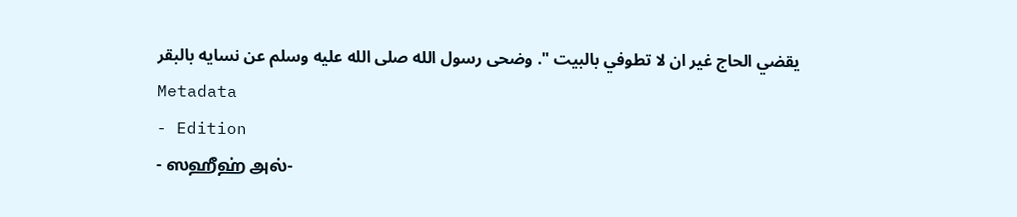يقضي الحاج غير ان لا تطوفي بالبيت ". وضحى رسول الله صلى الله عليه وسلم عن نسايه بالبقر
Metadata
- Edition
- ஸஹீஹ் அல்-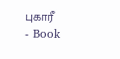புகாரீ
- Book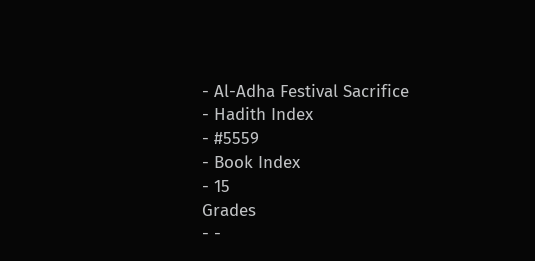- Al-Adha Festival Sacrifice
- Hadith Index
- #5559
- Book Index
- 15
Grades
- -